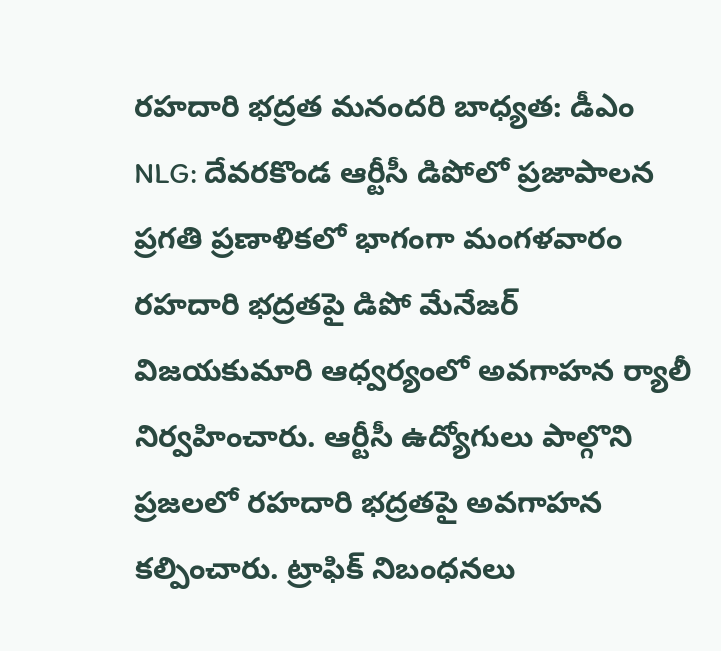రహదారి భద్రత మనందరి బాధ్యత: డీఎం
NLG: దేవరకొండ ఆర్టీసీ డిపోలో ప్రజాపాలన ప్రగతి ప్రణాళికలో భాగంగా మంగళవారం రహదారి భద్రతపై డిపో మేనేజర్ విజయకుమారి ఆధ్వర్యంలో అవగాహన ర్యాలీ నిర్వహించారు. ఆర్టీసీ ఉద్యోగులు పాల్గొని ప్రజలలో రహదారి భద్రతపై అవగాహన కల్పించారు. ట్రాఫిక్ నిబంధనలు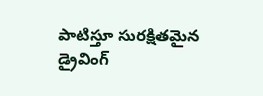పాటిస్తూ సురక్షితమైన డ్రైవింగ్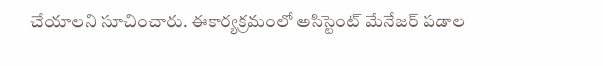చేయాలని సూచించారు. ఈకార్యక్రమంలో అసిస్టెంట్ మేనేజర్ పడాల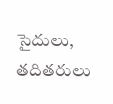సైదులు, తదితరులు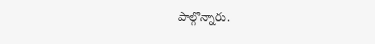పాల్గొన్నారు.